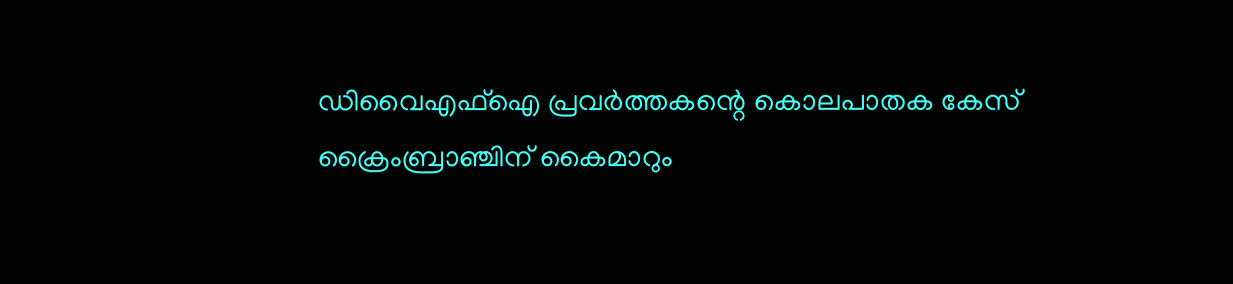ഡിവൈഎഫ്‌ഐ പ്രവര്‍ത്തകന്റെ കൊലപാതക കേസ്‌ ക്രൈംബ്രാഞ്ചിന്‌ കൈമാറും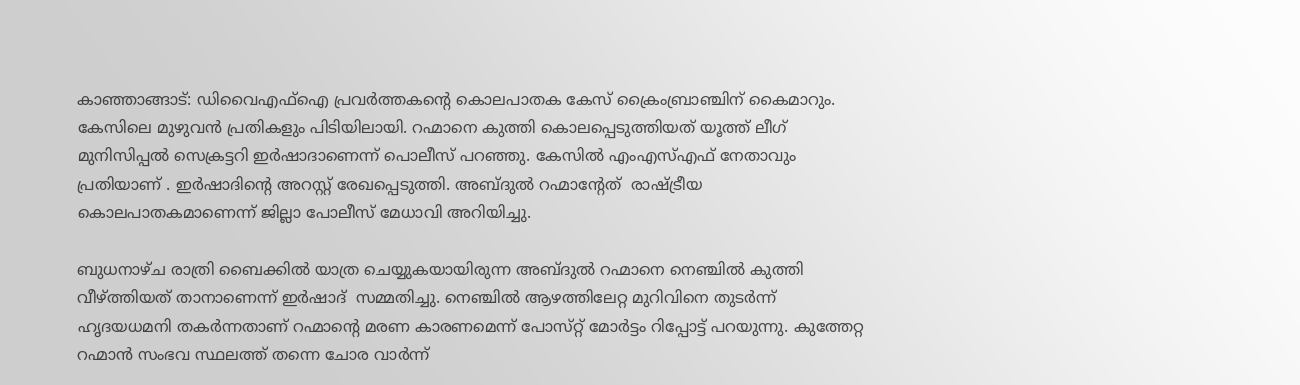കാഞ്ഞാങ്ങാട്‌: ഡിവൈഎഫ്‌ഐ പ്രവര്‍ത്തകന്റെ കൊലപാതക കേസ്‌ ക്രൈംബ്രാഞ്ചിന്‌ കൈമാറും. കേസിലെ മുഴുവന്‍ പ്രതികളും പിടിയിലായി. റഹ്മാനെ കുത്തി കൊലപ്പെടുത്തിയത്‌ യൂത്ത് ലീഗ്‌ മുനിസിപ്പല്‍ സെക്രട്ടറി ഇര്‍ഷാദാണെന്ന് പൊലീസ്‌ പറഞ്ഞു. കേസില്‍ എംഎസ്‌എഫ്‌ നേതാവും പ്രതിയാണ് ‌. ഇര്‍ഷാദിന്റെ അറസ്റ്റ്‌ രേഖപ്പെടുത്തി. അബ്ദുല്‍ റഹ്മാന്‍റേത് ‌ രാഷ്ട്രീയ കൊലപാതകമാണെന്ന്‌ ജില്ലാ പോലീസ്‌ മേധാവി അറിയിച്ചു.

ബുധനാഴ്‌ച രാത്രി ബൈക്കില്‍ യാത്ര ചെയ്യുകയായിരുന്ന അബ്ദുല്‍ റഹ്മാനെ നെഞ്ചില്‍ കുത്തി വീഴ്‌ത്തിയത്‌ താനാണെന്ന് ഇര്‍ഷാദ് ‌ സമ്മതിച്ചു. നെഞ്ചില്‍ ആഴത്തിലേറ്റ മുറിവിനെ തുടര്‍ന്ന്‌ ഹൃദയധമനി തകര്‍ന്നതാണ്‌ റഹ്മാന്‍റെ മരണ കാരണമെന്ന്‌ പോസ്‌റ്റ്‌ മോര്‍ട്ടം റിപ്പോട്ട്‌ പറയുന്നു. കുത്തേറ്റ റഹ്മാന്‍ സംഭവ സ്ഥലത്ത്‌ തന്നെ ചോര വാര്‍ന്ന്‌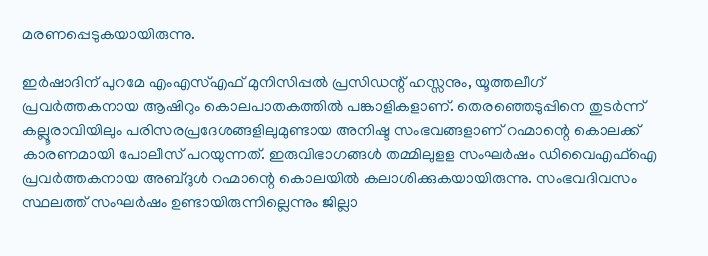മരണപ്പെടുകയായിരുന്നു.

ഇര്‍ഷാദിന്‌ പുറമേ എംഎസ്‌എഫ്‌ മുനിസിപ്പല്‍ പ്രസിഡന്റ്‌ ഹസ്സനും, യൂത്തലീഗ്‌ പ്രവര്‍ത്തകനായ ആഷിറും കൊലപാതകത്തില്‍ പങ്കാളികളാണ്‌. തെരഞ്ഞെടുപ്പിനെ തുടര്‍ന്ന്‌ കല്ലൂരാവിയിലും പരിസരപ്രദേശങ്ങളിലുമുണ്ടായ അനിഷ്ട സംഭവങ്ങളാണ്‌ റഹ്മാന്റെ കൊലക്ക്‌ കാരണമായി പോലീസ്‌ പറയുന്നത്‌. ഇരുവിഭാഗങ്ങള്‍ തമ്മിലുളള സംഘര്‍ഷം ഡിവൈഎഫ്‌ഐ പ്രവര്‍ത്തകനായ അബ്ദുള്‍ റഹ്മാന്റെ കൊലയില്‍ കലാശിക്കുകയായിരുന്നു. സംഭവദിവസം സ്ഥലത്ത് സംഘര്‍ഷം ഉണ്ടായിരുന്നില്ലെന്നും ജില്ലാ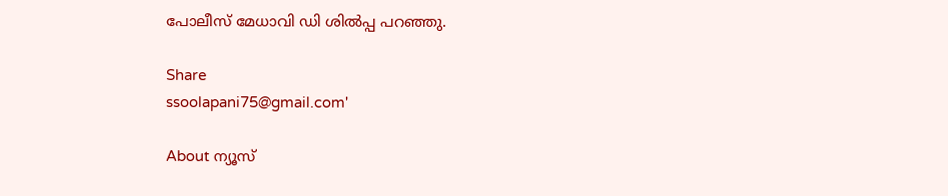പോലീസ്‌ മേധാവി ഡി ശില്‍പ്പ പറഞ്ഞു.

Share
ssoolapani75@gmail.com'

About ന്യൂസ്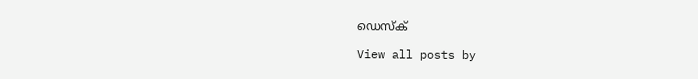ഡെസ്ക്

View all posts by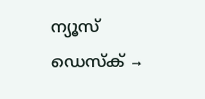ന്യൂസ് ഡെസ്ക് →